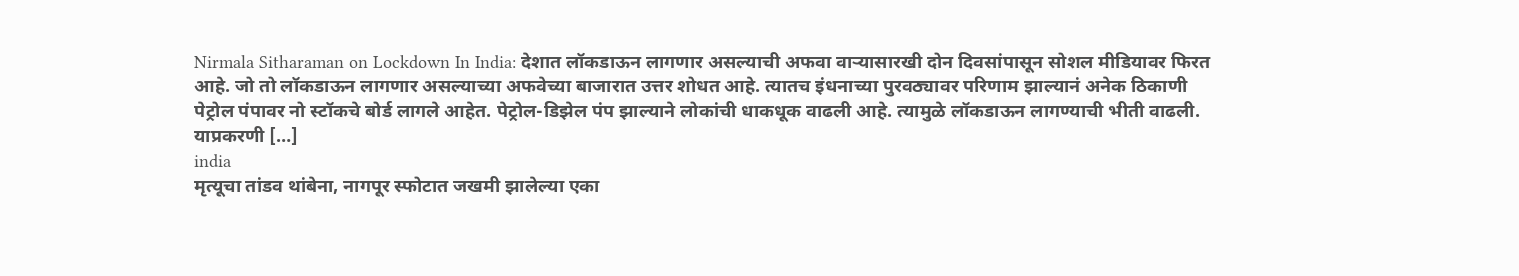Nirmala Sitharaman on Lockdown In India: देशात लॉकडाऊन लागणार असल्याची अफवा वाऱ्यासारखी दोन दिवसांपासून सोशल मीडियावर फिरत आहे. जो तो लॉकडाऊन लागणार असल्याच्या अफवेच्या बाजारात उत्तर शोधत आहे. त्यातच इंधनाच्या पुरवठ्यावर परिणाम झाल्यानं अनेक ठिकाणी पेट्रोल पंपावर नो स्टॉकचे बोर्ड लागले आहेत. पेट्रोल-डिझेल पंप झाल्याने लोकांची धाकधूक वाढली आहे. त्यामुळे लॉकडाऊन लागण्याची भीती वाढली. याप्रकरणी […]
india
मृत्यूचा तांडव थांबेना, नागपूर स्फोटात जखमी झालेल्या एका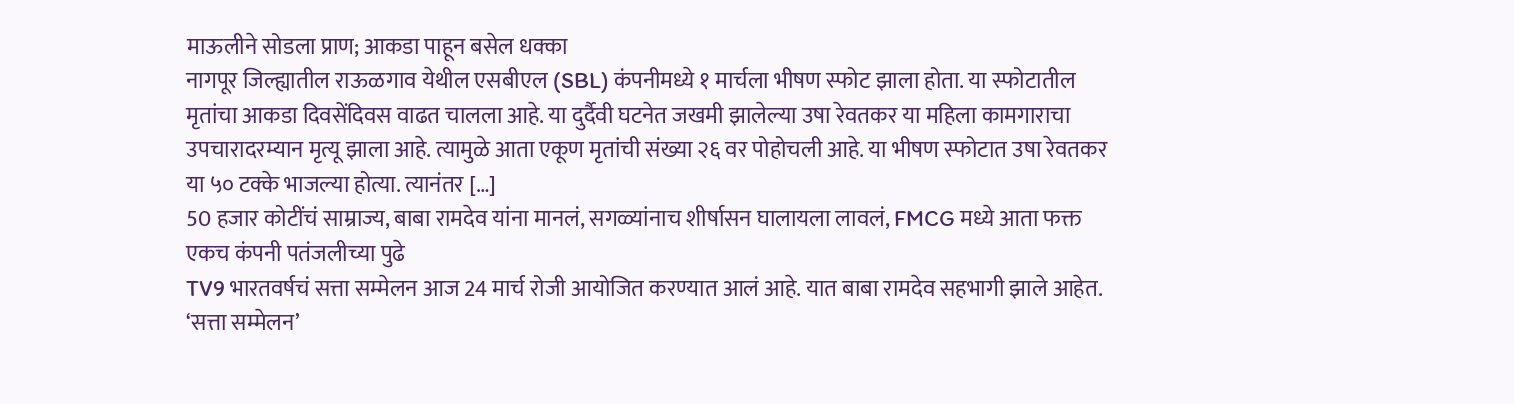माऊलीने सोडला प्राण; आकडा पाहून बसेल धक्का
नागपूर जिल्ह्यातील राऊळगाव येथील एसबीएल (SBL) कंपनीमध्ये १ मार्चला भीषण स्फोट झाला होता. या स्फोटातील मृतांचा आकडा दिवसेंदिवस वाढत चालला आहे. या दुर्दैवी घटनेत जखमी झालेल्या उषा रेवतकर या महिला कामगाराचा उपचारादरम्यान मृत्यू झाला आहे. त्यामुळे आता एकूण मृतांची संख्या २६ वर पोहोचली आहे. या भीषण स्फोटात उषा रेवतकर या ५० टक्के भाजल्या होत्या. त्यानंतर […]
50 हजार कोटींचं साम्राज्य, बाबा रामदेव यांना मानलं, सगळ्यांनाच शीर्षासन घालायला लावलं, FMCG मध्ये आता फक्त एकच कंपनी पतंजलीच्या पुढे
TV9 भारतवर्षचं सत्ता सम्मेलन आज 24 मार्च रोजी आयोजित करण्यात आलं आहे. यात बाबा रामदेव सहभागी झाले आहेत. ‘सत्ता सम्मेलन’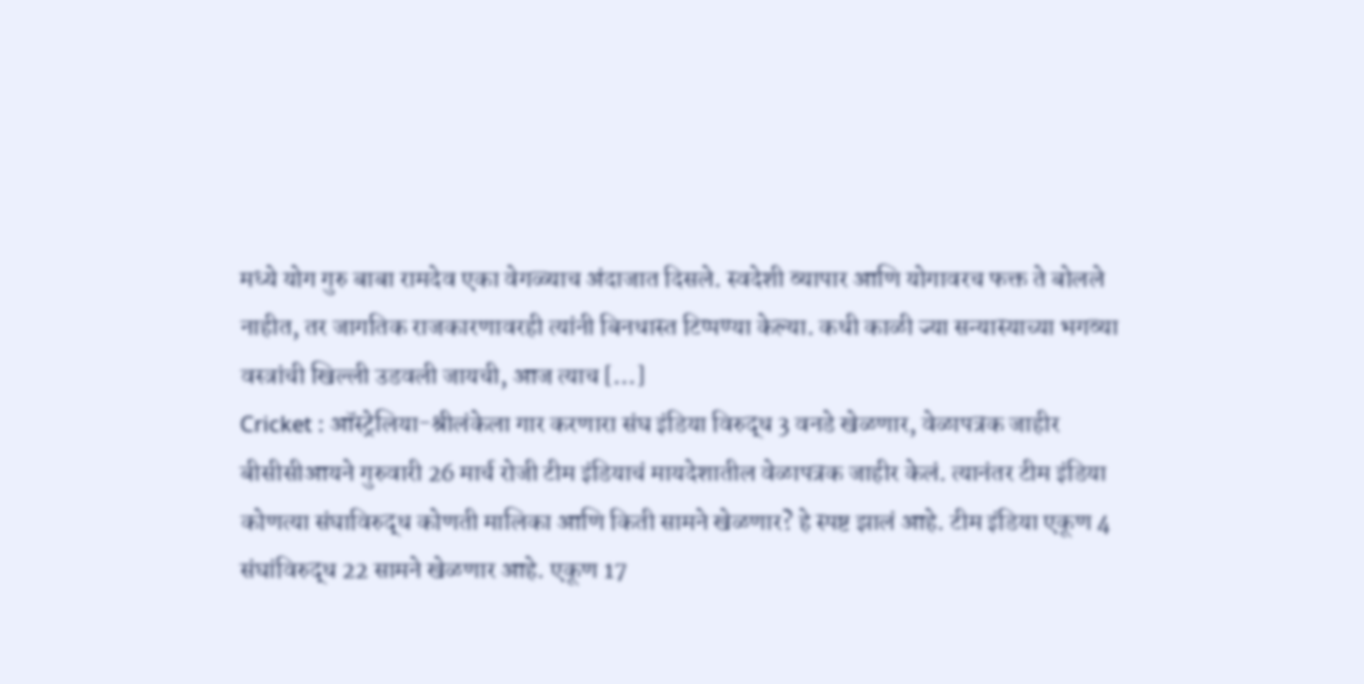मध्ये योग गुरु बाबा रामदेव एका वेगळ्याच अंदाजात दिसले. स्वदेशी व्यापार आणि योगावरच फक्त ते बोलले नाहीत, तर जागतिक राजकारणावरही त्यांनी बिनधास्त टिप्पण्या केल्या. कधी काळी ज्या सन्यास्याच्या भगव्या वस्त्रांची खिल्ली उडवली जायची, आज त्याच […]
Cricket : ऑस्ट्रेलिया-श्रीलंकेला गार करणारा संघ इंडिया विरुद्ध 3 वनडे खेळणार, वेळापत्रक जाहीर
बीसीसीआयने गुरुवारी 26 मार्च रोजी टीम इंडियाचं मायदेशातील वेळापत्रक जाहीर केलं. त्यानंतर टीम इंडिया कोणत्या संघाविरुद्ध कोणती मालिका आणि किती सामने खेळणार? हे स्पष्ट झालं आहे. टीम इंडिया एकूण 4 संघांविरुद्ध 22 सामने खेळणार आहे. एकूण 17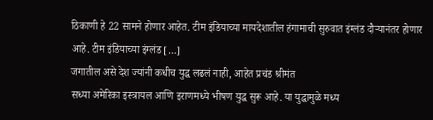ठिकाणी हे 22 सामने होणार आहेत. टीम इंडियाच्या मायदेशातील हंगामाची सुरुवात इंग्लंड दौऱ्यानंतर होणार आहे. टीम इंडियाच्या इंग्लंड […]
जगातील असे देश ज्यांनी कधीच युद्ध लढलं नाही, आहेत प्रचंड श्रीमंत
सध्या अमेरिका इस्त्रायल आणि इराणमध्ये भीषण युद्ध सुरू आहे. या युद्धामुळे मध्य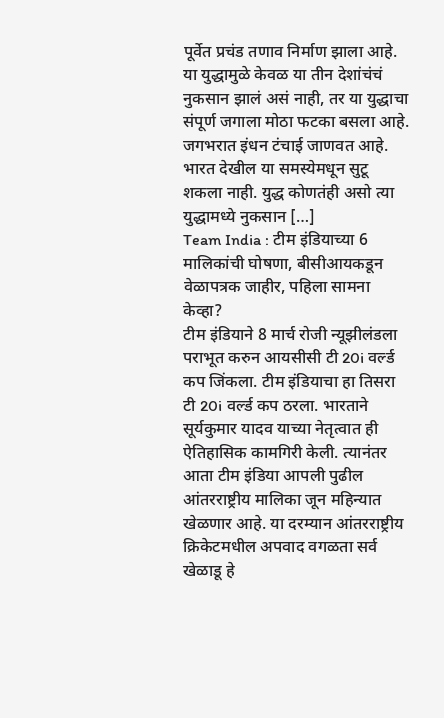पूर्वेत प्रचंड तणाव निर्माण झाला आहे. या युद्धामुळे केवळ या तीन देशांचंचं नुकसान झालं असं नाही, तर या युद्धाचा संपूर्ण जगाला मोठा फटका बसला आहे. जगभरात इंधन टंचाई जाणवत आहे. भारत देखील या समस्येमधून सुटू शकला नाही. युद्ध कोणतंही असो त्या युद्धामध्ये नुकसान […]
Team India : टीम इंडियाच्या 6 मालिकांची घोषणा, बीसीआयकडून वेळापत्रक जाहीर, पहिला सामना केव्हा?
टीम इंडियाने 8 मार्च रोजी न्यूझीलंडला पराभूत करुन आयसीसी टी 20i वर्ल्ड कप जिंकला. टीम इंडियाचा हा तिसरा टी 20i वर्ल्ड कप ठरला. भारताने सूर्यकुमार यादव याच्या नेतृत्वात ही ऐतिहासिक कामगिरी केली. त्यानंतर आता टीम इंडिया आपली पुढील आंतरराष्ट्रीय मालिका जून महिन्यात खेळणार आहे. या दरम्यान आंतरराष्ट्रीय क्रिकेटमधील अपवाद वगळता सर्व खेळाडू हे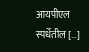आयपीएल स्पर्धेतील […]